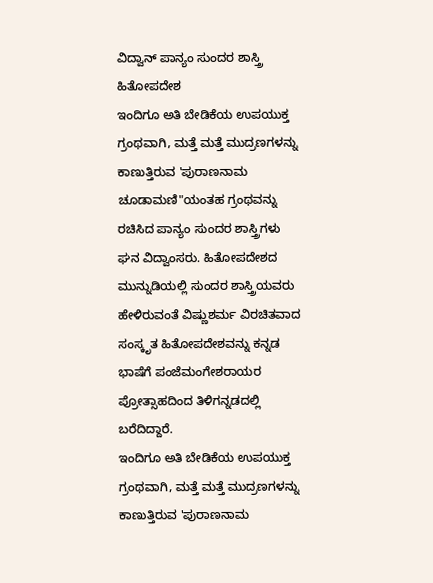ವಿದ್ವಾನ್ ಪಾನ್ಯಂ ಸುಂದರ ಶಾಸ್ತ್ರಿ ಹಿತೋಪದೇಶ
ಇಂದಿಗೂ ಅತಿ ಬೇಡಿಕೆಯ ಉಪಯುಕ್ತ ಗ್ರಂಥವಾಗಿ, ಮತ್ತೆ ಮತ್ತೆ ಮುದ್ರಣಗಳನ್ನು ಕಾಣುತ್ತಿರುವ 'ಪುರಾಣನಾಮ ಚೂಡಾಮಣಿ"ಯಂತಹ ಗ್ರಂಥವನ್ನು ರಚಿಸಿದ ಪಾನ್ಯಂ ಸುಂದರ ಶಾಸ್ತ್ರಿಗಳು ಘನ ವಿದ್ವಾಂಸರು. ಹಿತೋಪದೇಶದ ಮುನ್ನುಡಿಯಲ್ಲಿ ಸುಂದರ ಶಾಸ್ತ್ರಿಯವರು ಹೇಳಿರುವಂತೆ ವಿಷ್ಣುಶರ್ಮ ವಿರಚಿತವಾದ ಸಂಸ್ಕೃತ ಹಿತೋಪದೇಶವನ್ನು ಕನ್ನಡ ಭಾಷೆಗೆ ಪಂಜೆಮಂಗೇಶರಾಯರ ಪ್ರೋತ್ಸಾಹದಿಂದ ತಿಳಿಗನ್ನಡದಲ್ಲಿ ಬರೆದಿದ್ದಾರೆ.
ಇಂದಿಗೂ ಅತಿ ಬೇಡಿಕೆಯ ಉಪಯುಕ್ತ ಗ್ರಂಥವಾಗಿ, ಮತ್ತೆ ಮತ್ತೆ ಮುದ್ರಣಗಳನ್ನು ಕಾಣುತ್ತಿರುವ 'ಪುರಾಣನಾಮ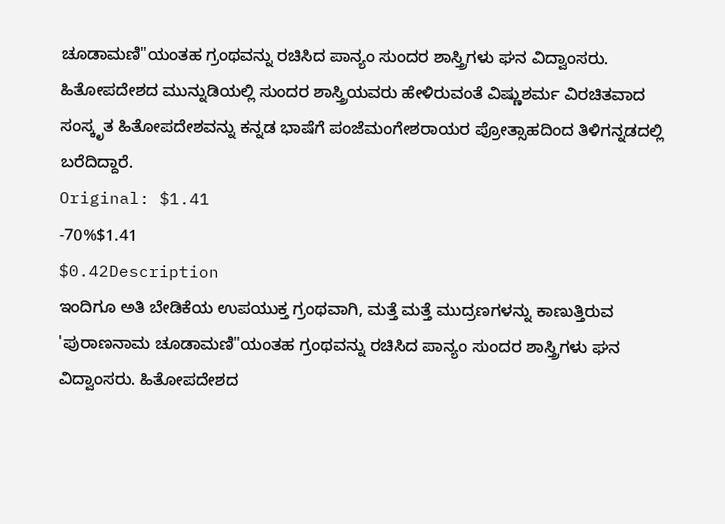ಚೂಡಾಮಣಿ"ಯಂತಹ ಗ್ರಂಥವನ್ನು ರಚಿಸಿದ ಪಾನ್ಯಂ ಸುಂದರ ಶಾಸ್ತ್ರಿಗಳು ಘನ ವಿದ್ವಾಂಸರು. ಹಿತೋಪದೇಶದ ಮುನ್ನುಡಿಯಲ್ಲಿ ಸುಂದರ ಶಾಸ್ತ್ರಿಯವರು ಹೇಳಿರುವಂತೆ ವಿಷ್ಣುಶರ್ಮ ವಿರಚಿತವಾದ ಸಂಸ್ಕೃತ ಹಿತೋಪದೇಶವನ್ನು ಕನ್ನಡ ಭಾಷೆಗೆ ಪಂಜೆಮಂಗೇಶರಾಯರ ಪ್ರೋತ್ಸಾಹದಿಂದ ತಿಳಿಗನ್ನಡದಲ್ಲಿ ಬರೆದಿದ್ದಾರೆ.
Original: $1.41
-70%$1.41
$0.42Description
ಇಂದಿಗೂ ಅತಿ ಬೇಡಿಕೆಯ ಉಪಯುಕ್ತ ಗ್ರಂಥವಾಗಿ, ಮತ್ತೆ ಮತ್ತೆ ಮುದ್ರಣಗಳನ್ನು ಕಾಣುತ್ತಿರುವ 'ಪುರಾಣನಾಮ ಚೂಡಾಮಣಿ"ಯಂತಹ ಗ್ರಂಥವನ್ನು ರಚಿಸಿದ ಪಾನ್ಯಂ ಸುಂದರ ಶಾಸ್ತ್ರಿಗಳು ಘನ ವಿದ್ವಾಂಸರು. ಹಿತೋಪದೇಶದ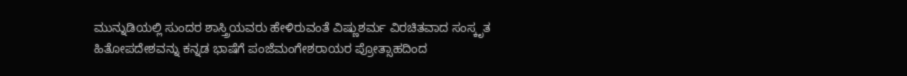ಮುನ್ನುಡಿಯಲ್ಲಿ ಸುಂದರ ಶಾಸ್ತ್ರಿಯವರು ಹೇಳಿರುವಂತೆ ವಿಷ್ಣುಶರ್ಮ ವಿರಚಿತವಾದ ಸಂಸ್ಕೃತ ಹಿತೋಪದೇಶವನ್ನು ಕನ್ನಡ ಭಾಷೆಗೆ ಪಂಜೆಮಂಗೇಶರಾಯರ ಪ್ರೋತ್ಸಾಹದಿಂದ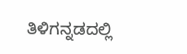ತಿಳಿಗನ್ನಡದಲ್ಲಿ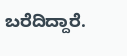ಬರೆದಿದ್ದಾರೆ.